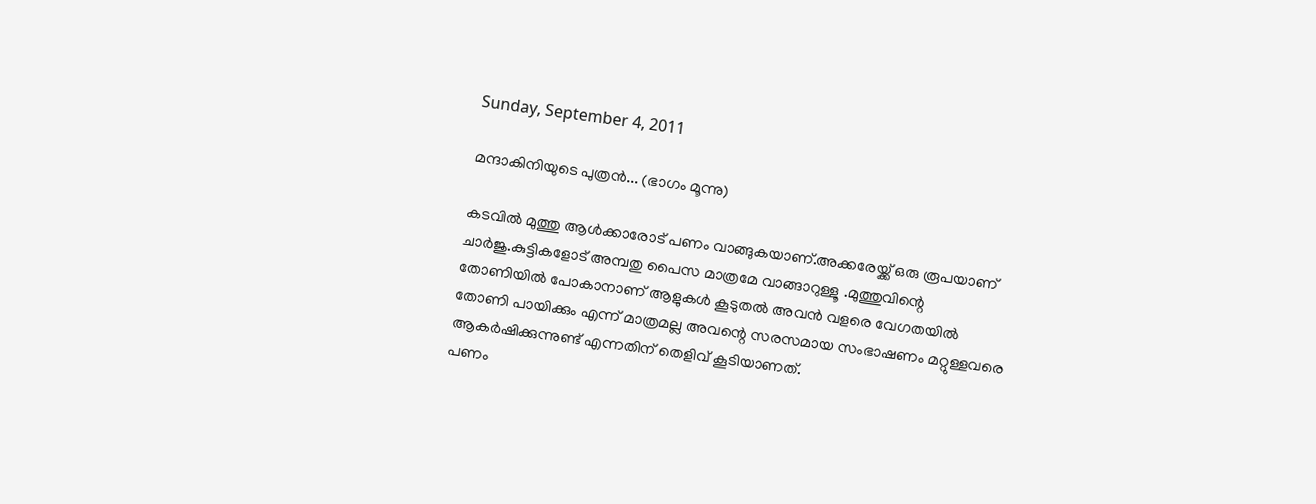Sunday, September 4, 2011

മന്ദാകിനിയുടെ പുത്രന്‍... (ഭാഗം മൂന്നു)

കടവില്‍ മുത്തു ആള്‍ക്കാരോട് പണം വാങ്ങുകയാണ്.അക്കരേയ്ക്ക് ഒരു രൂപയാണ് ചാര്‍ജു.കുട്ടികളോട് അമ്പതു പൈസ മാത്രമേ വാങ്ങാറുള്ളൂ .മുത്തുവിന്റെ തോണിയില്‍ പോകാനാണ് ആളുകള്‍ കൂടുതല്‍ അവന്‍ വളരെ വേഗതയില്‍ തോണി പായിക്കും എന്ന് മാത്രമല്ല അവന്റെ സരസമായ സംഭാഷണം മറ്റുള്ളവരെ ആകര്‍ഷിക്കുന്നുണ്ട് എന്നതിന് തെളിവ് കൂടിയാണത്.
പണം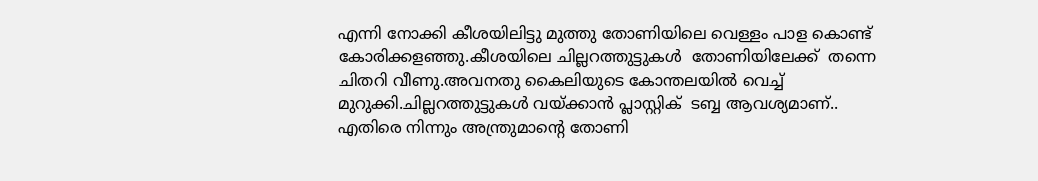എന്നി നോക്കി കീശയിലിട്ടു മുത്തു തോണിയിലെ വെള്ളം പാള കൊണ്ട് കോരിക്കളഞ്ഞു.കീശയിലെ ചില്ലറത്തുട്ടുകള്‍  തോണിയിലേക്ക്  തന്നെ ചിതറി വീണു.അവനതു കൈലിയുടെ കോന്തലയില്‍ വെച്ച് മുറുക്കി.ചില്ലറത്തുട്ടുകള്‍ വയ്ക്കാന്‍ പ്ലാസ്റ്റിക്‌  ടബ്ബ ആവശ്യമാണ്‌..
എതിരെ നിന്നും അന്ത്രുമാന്റെ തോണി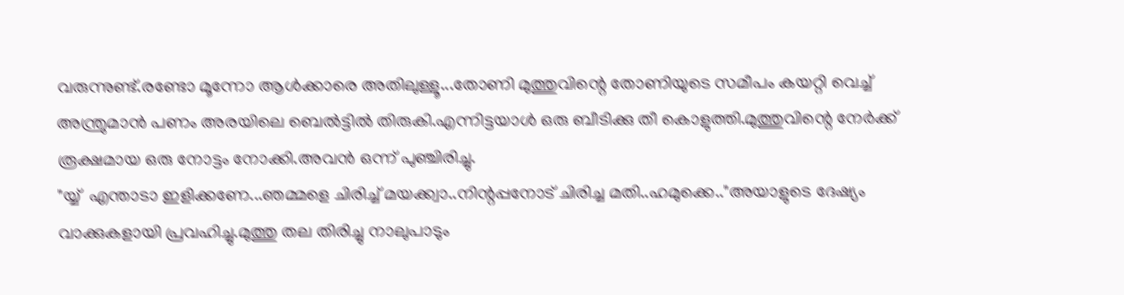വരുന്നുണ്ട്.രണ്ടോ മൂന്നോ ആള്‍ക്കാരെ അതിലുള്ളൂ...തോണി മുത്തുവിന്റെ തോണിയുടെ സമീപം കയറ്റി വെച്ച് അന്ത്രുമാന്‍ പണം അരയിലെ ബെല്‍ട്ടില്‍ തിരുകി.എന്നിട്ടയാള്‍ ഒരു ബീടിക്കു തീ കൊളുത്തി.മുത്തുവിന്റെ നേര്‍ക്ക്‌ രൂക്ഷമായ ഒരു നോട്ടം നോക്കി.അവന്‍ ഒന്ന് പുഞ്ചിരിച്ചു.
"യ്യ്  എന്താടാ ഇളിക്കണേ...ഞമ്മളെ ചിരിച്ച് മയക്ക്വാ..നിന്റപ്പനോട് ചിരിച്ച മതി..ഹമുക്കെ.."അയാളുടെ ദേഷ്യം വാക്കുകളായി പ്രവഹിച്ചു.മുത്തു തല തിരിച്ചു നാലുപാടും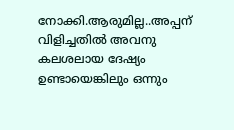നോക്കി.ആരുമില്ല..അപ്പന് വിളിച്ചതില്‍ അവനു കലശലായ ദേഷ്യം ഉണ്ടായെങ്കിലും ഒന്നും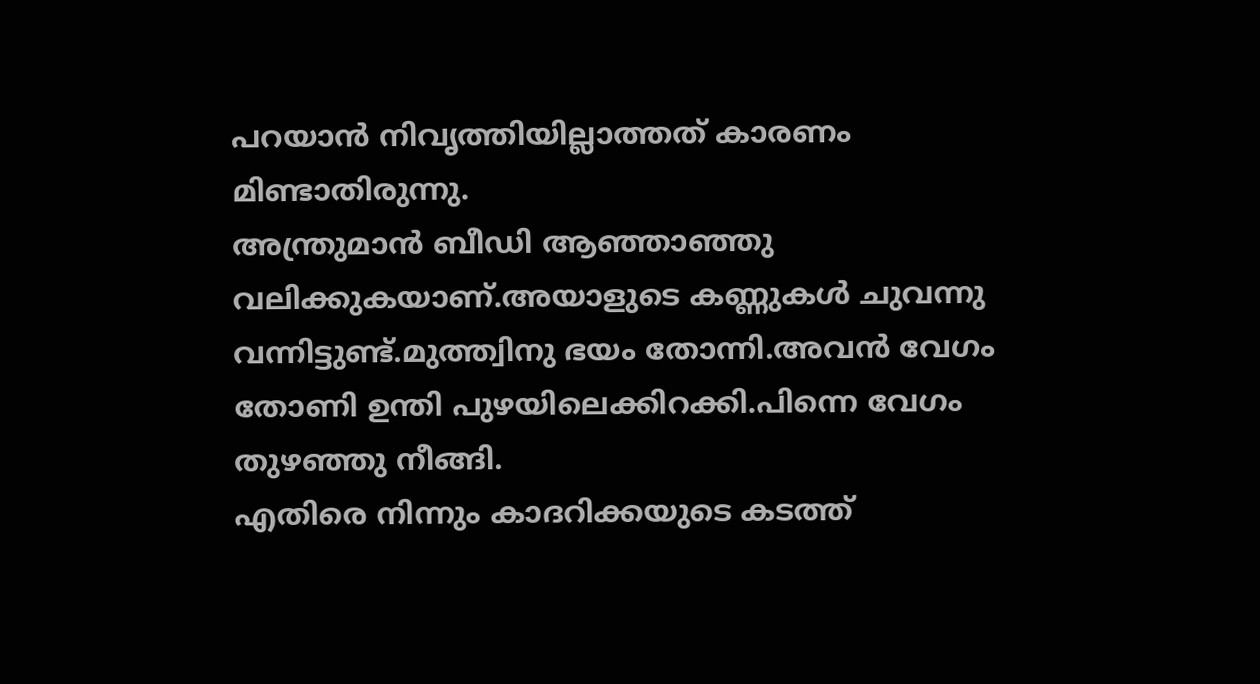പറയാന്‍ നിവൃത്തിയില്ലാത്തത് കാരണം മിണ്ടാതിരുന്നു.
അന്ത്രുമാന്‍ ബീഡി ആഞ്ഞാഞ്ഞു വലിക്കുകയാണ്‌.അയാളുടെ കണ്ണുകള്‍ ചുവന്നു വന്നിട്ടുണ്ട്.മുത്ത്വിനു ഭയം തോന്നി.അവന്‍ വേഗം തോണി ഉന്തി പുഴയിലെക്കിറക്കി.പിന്നെ വേഗം തുഴഞ്ഞു നീങ്ങി.
എതിരെ നിന്നും കാദറിക്കയുടെ കടത്ത്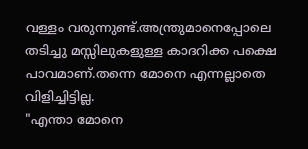വള്ളം വരുന്നുണ്ട്.അന്ത്രുമാനെപ്പോലെ തടിച്ചു മസ്സിലുകളുള്ള കാദറിക്ക പക്ഷെ പാവമാണ്.തന്നെ മോനെ എന്നല്ലാതെ വിളിച്ചിട്ടില്ല.
"എന്താ മോനെ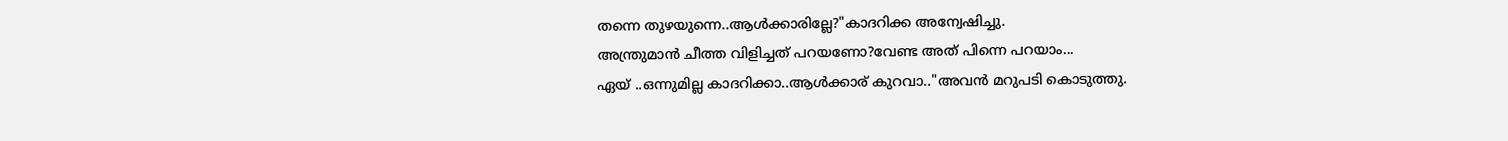തന്നെ തുഴയുന്നെ..ആള്‍ക്കാരില്ലേ?"കാദറിക്ക അന്വേഷിച്ചു.
അന്ത്രുമാന്‍ ചീത്ത വിളിച്ചത് പറയണോ?വേണ്ട അത് പിന്നെ പറയാം...
ഏയ്‌ ..ഒന്നുമില്ല കാദറിക്കാ..ആള്‍ക്കാര് കുറവാ.."അവന്‍ മറുപടി കൊടുത്തു.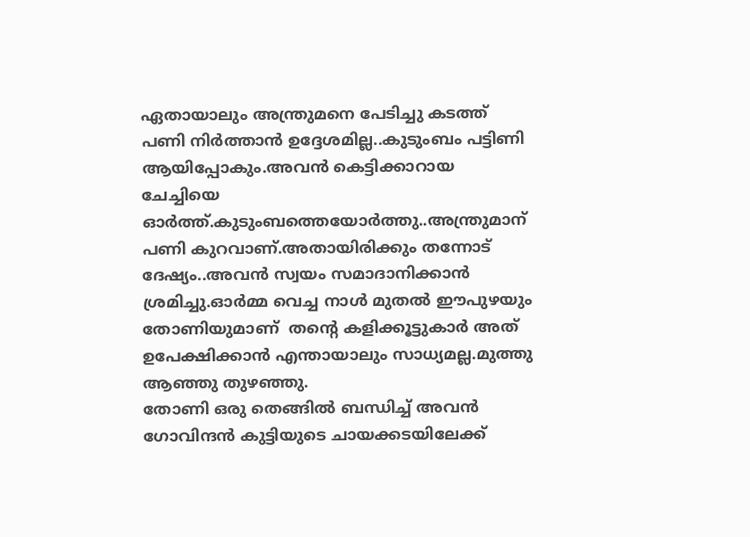ഏതായാലും അന്ത്രുമനെ പേടിച്ചു കടത്ത് പണി നിര്‍ത്താന്‍ ഉദ്ദേശമില്ല..കുടുംബം പട്ടിണി ആയിപ്പോകും.അവന്‍ കെട്ടിക്കാറായ ചേച്ചിയെ ഓര്‍ത്ത്‌.കുടുംബത്തെയോര്‍ത്തു..അന്ത്രുമാന് പണി കുറവാണ്.അതായിരിക്കും തന്നോട് ദേഷ്യം..അവന്‍ സ്വയം സമാദാനിക്കാന്‍ ശ്രമിച്ചു.ഓര്‍മ്മ വെച്ച നാള്‍ മുതല്‍ ഈപുഴയും തോണിയുമാണ്‌  തന്റെ കളിക്കൂട്ടുകാര്‍ അത് ഉപേക്ഷിക്കാന്‍ എന്തായാലും സാധ്യമല്ല.മുത്തു ആഞ്ഞു തുഴഞ്ഞു.
തോണി ഒരു തെങ്ങില്‍ ബന്ധിച്ച് അവന്‍ ഗോവിന്ദന്‍ കുട്ടിയുടെ ചായക്കടയിലേക്ക്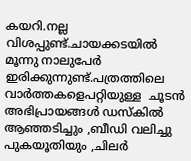കയറി.നല്ല വിശപ്പുണ്ട്.ചായക്കടയില്‍ മൂന്നു നാലുപേര്‍ ഇരിക്കുന്നുണ്ട്‌.പത്രത്തിലെ വാര്‍ത്തകളെപറ്റിയുള്ള  ചൂടന്‍ അഭിപ്രായങ്ങള്‍ ഡസ്കില്‍ ആഞ്ഞടിച്ചും ,ബീഡി വലിച്ചു പുകയൂതിയും ,ചിലര്‍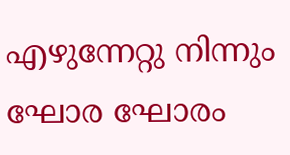എഴുന്നേറ്റു നിന്നും ഘോര ഘോരം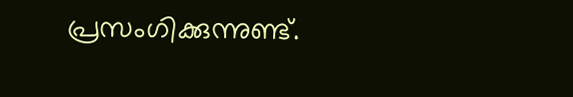പ്രസംഗിക്കുന്നുണ്ട്.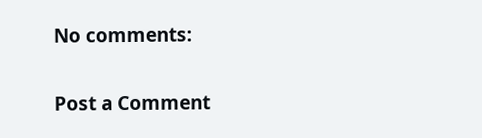No comments:

Post a Comment